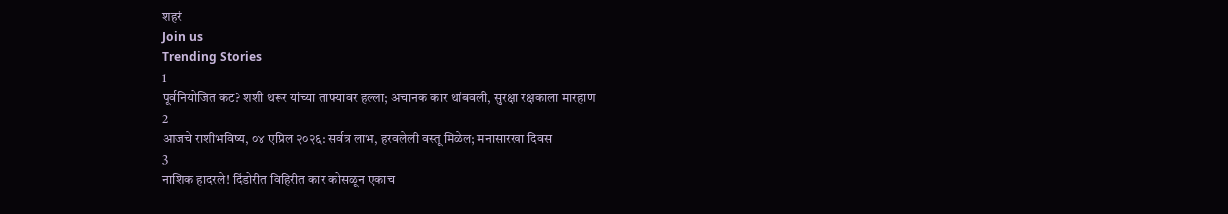शहरं
Join us
Trending Stories
1
पूर्वनियोजित कट? शशी थरूर यांच्या ताफ्यावर हल्ला; अचानक कार थांबवली, सुरक्षा रक्षकाला मारहाण
2
आजचे राशीभविष्य, ०४ एप्रिल २०२६: सर्वत्र लाभ, हरवलेली वस्तू मिळेल; मनासारखा दिवस
3
नाशिक हादरले! दिंडोरीत विहिरीत कार कोसळून एकाच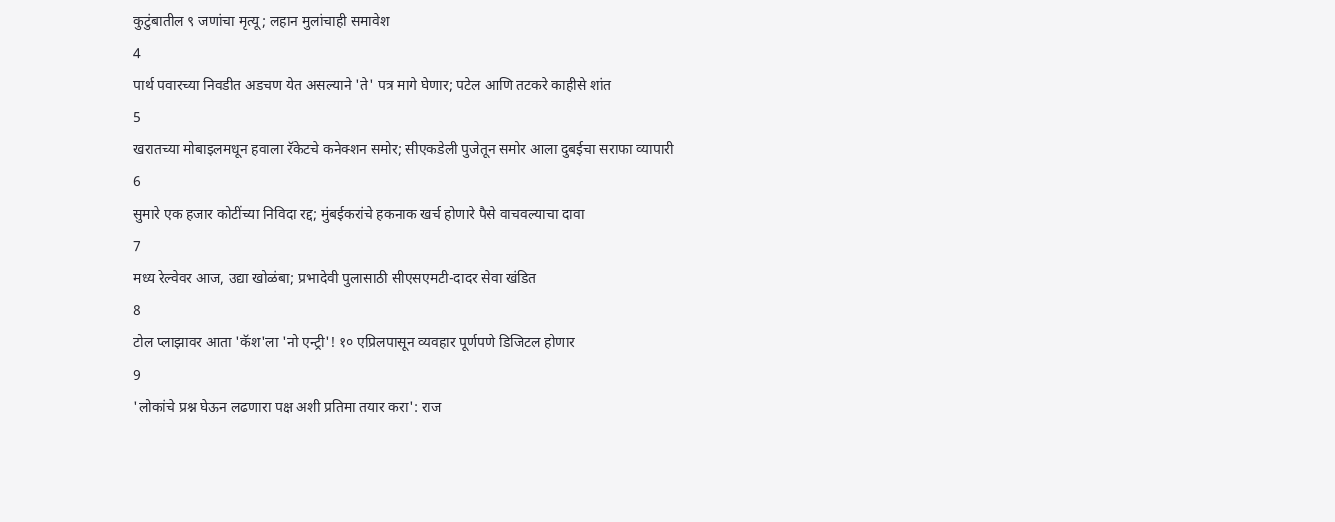कुटुंबातील ९ जणांचा मृत्यू; लहान मुलांचाही समावेश
4
पार्थ पवारच्या निवडीत अडचण येत असल्याने 'ते' पत्र मागे घेणार; पटेल आणि तटकरे काहीसे शांत
5
खरातच्या मोबाइलमधून हवाला रॅकेटचे कनेक्शन समोर; सीएकडेली पुजेतून समोर आला दुबईचा सराफा व्यापारी
6
सुमारे एक हजार कोटींच्या निविदा रद्द; मुंबईकरांचे हकनाक खर्च होणारे पैसे वाचवल्याचा दावा
7
मध्य रेल्वेवर आज, उद्या खोळंबा; प्रभादेवी पुलासाठी सीएसएमटी-दादर सेवा खंडित
8
टोल प्लाझावर आता 'कॅश'ला 'नो एन्ट्री'! १० एप्रिलपासून व्यवहार पूर्णपणे डिजिटल होणार
9
'लोकांचे प्रश्न घेऊन लढणारा पक्ष अशी प्रतिमा तयार करा': राज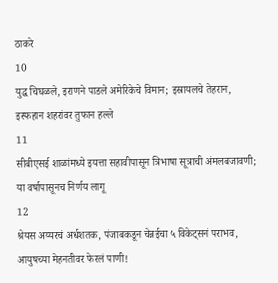ठाकरे
10
युद्ध चिघळले, इराणने पाडले अमेरिकेचे विमान; इस्रायलचे तेहरान, इस्फहान शहरांवर तुफान हल्ले
11
सीबीएसई शाळांमध्ये इयत्ता सहावीपासून त्रिभाषा सूत्राची अंमलबजावणी; या वर्षापासूनच निर्णय लागू
12
श्रेयस अय्यरचं अर्धशतक, पंजाबकडून चेन्नईचा ५ विकेट्सनं पराभव, आयुषच्या मेहनतीवर फेरलं पाणी!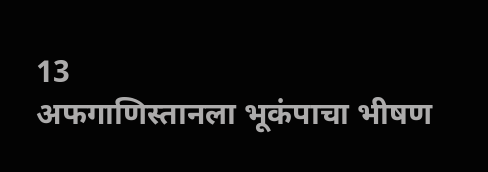13
अफगाणिस्तानला भूकंपाचा भीषण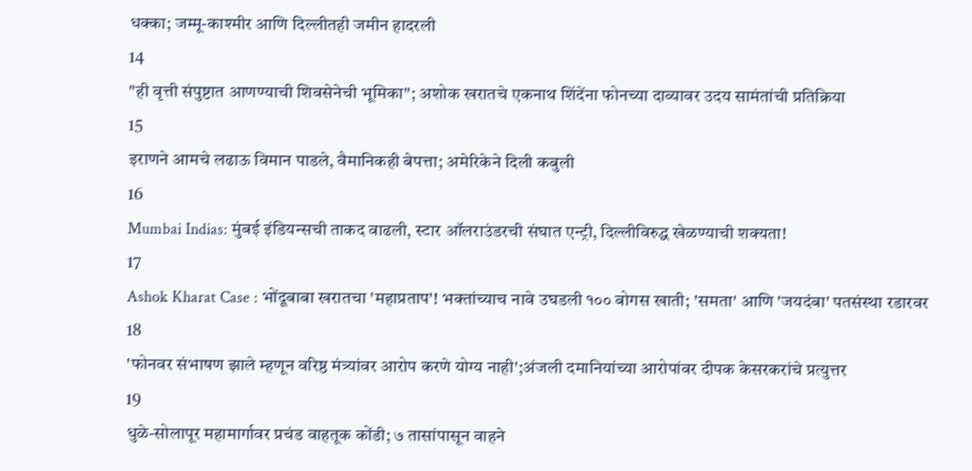धक्का; जम्मू-काश्मीर आणि दिल्लीतही जमीन हादरली
14
"ही वृत्ती संपुष्टात आणण्याची शिवसेनेची भूमिका"; अशोक खरातचे एकनाथ शिंदेंना फोनच्या दाव्यावर उदय सामंतांची प्रतिक्रिया
15
इराणने आमचे लढाऊ विमान पाडले, वैमानिकही बेपत्ता; अमेरिकेने दिली कबुली
16
Mumbai Indias: मुंबई इंडियन्सची ताकद वाढली, स्टार ऑलराउंडरची संघात एन्ट्री, दिल्लीविरुद्ध खेळण्याची शक्यता!
17
Ashok Kharat Case : भोंदूबाबा खरातचा 'महाप्रताप'! भक्तांच्याच नावे उघडली १०० बोगस खाती; 'समता' आणि 'जयदंबा' पतसंस्था रडारवर
18
'फोनवर संभाषण झाले म्हणून वरिष्ठ मंत्र्यांवर आरोप करणे योग्य नाही';अंजली दमानियांच्या आरोपांवर दीपक केसरकरांचे प्रत्युत्तर
19
धुळे-सोलापूर महामार्गावर प्रचंड वाहतूक कोंडी; ७ तासांपासून वाहने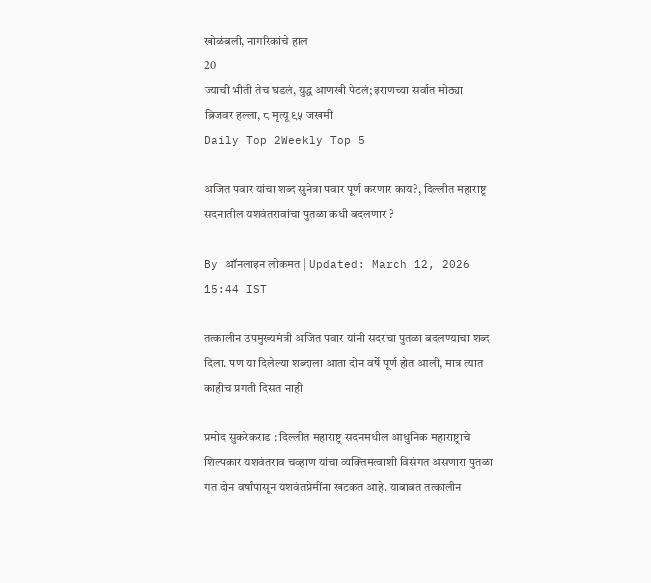खोळंबली, नागरिकांचे हाल
20
ज्याची भीती तेच घडलं, युद्ध आणखी पेटलं; इराणच्या सर्वात मोठ्या ब्रिजवर हल्ला, ८ मृत्यू ९५ जखमी
Daily Top 2Weekly Top 5

अजित पवार यांचा शब्द सुनेत्रा पवार पूर्ण करणार काय?, दिल्लीत महाराष्ट्र सदनातील यशवंतरावांचा पुतळा कधी बदलणार ?

By ऑनलाइन लोकमत | Updated: March 12, 2026 15:44 IST

तत्कालीन उपमुख्यमंत्री अजित पवार यांनी सदरचा पुतळा बदलण्याचा शब्द दिला. पण या दिलेल्या शब्दाला आता दोन वर्षे पूर्ण होत आली, मात्र त्यात काहीच प्रगती दिसत नाही

प्रमोद सुकरेकराड : दिल्लीत महाराष्ट्र सदनमधील आधुनिक महाराष्ट्राचे शिल्पकार यशवंतराव चव्हाण यांचा व्यक्तिमत्वाशी विसंगत असणारा पुतळा गत दोन वर्षांपासून यशवंतप्रेमींना खटकत आहे. याबाबत तत्कालीन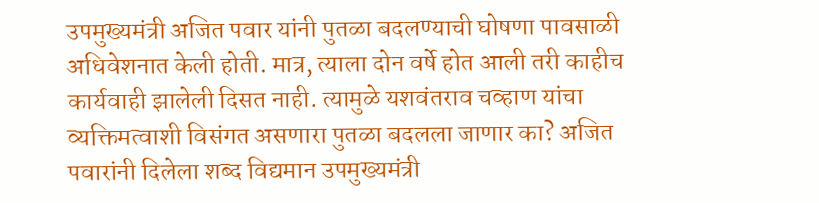उपमुख्यमंत्री अजित पवार यांनी पुतळा बदलण्याची घोषणा पावसाळी अधिवेशनात केली होती. मात्र, त्याला दोन वर्षे होत आली तरी काहीच कार्यवाही झालेली दिसत नाही. त्यामुळे यशवंतराव चव्हाण यांचा व्यक्तिमत्वाशी विसंगत असणारा पुतळा बदलला जाणार का? अजित पवारांनी दिलेला शब्द विद्यमान उपमुख्यमंत्री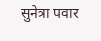सुनेत्रा पवार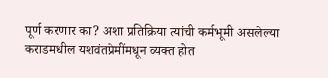पूर्ण करणार का? अशा प्रतिक्रिया त्यांची कर्मभूमी असलेल्या कराडमधील यशवंतप्रेमींमधून व्यक्त होत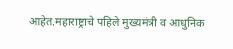आहेत.महाराष्ट्राचे पहिले मुख्यमंत्री व आधुनिक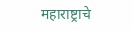महाराष्ट्राचे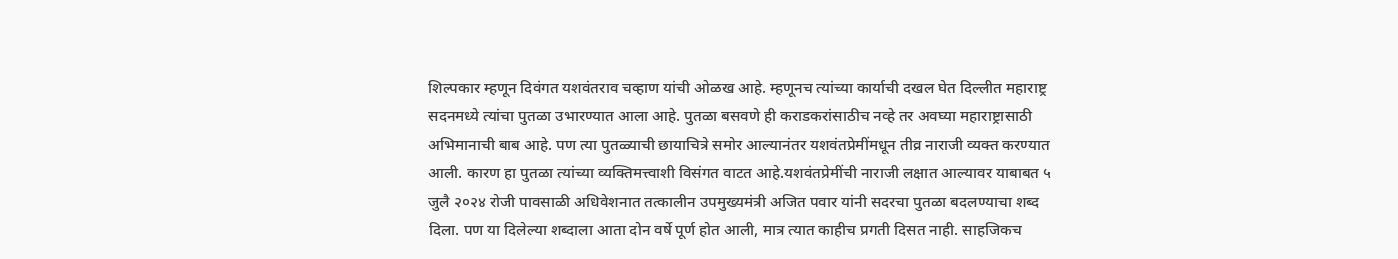शिल्पकार म्हणून दिवंगत यशवंतराव चव्हाण यांची ओळख आहे. म्हणूनच त्यांच्या कार्याची दखल घेत दिल्लीत महाराष्ट्र सदनमध्ये त्यांचा पुतळा उभारण्यात आला आहे. पुतळा बसवणे ही कराडकरांसाठीच नव्हे तर अवघ्या महाराष्ट्रासाठी अभिमानाची बाब आहे. पण त्या पुतळ्याची छायाचित्रे समोर आल्यानंतर यशवंतप्रेमींमधून तीव्र नाराजी व्यक्त करण्यात आली. कारण हा पुतळा त्यांच्या व्यक्तिमत्त्वाशी विसंगत वाटत आहे.यशवंतप्रेमींची नाराजी लक्षात आल्यावर याबाबत ५ जुलै २०२४ रोजी पावसाळी अधिवेशनात तत्कालीन उपमुख्यमंत्री अजित पवार यांनी सदरचा पुतळा बदलण्याचा शब्द दिला. पण या दिलेल्या शब्दाला आता दोन वर्षे पूर्ण होत आली, मात्र त्यात काहीच प्रगती दिसत नाही. साहजिकच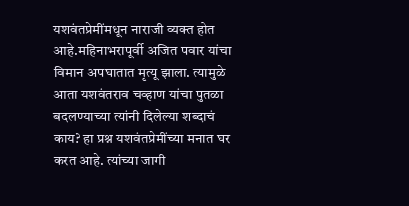यशवंतप्रेमींमधून नाराजी व्यक्त होत आहे.महिनाभरापूर्वी अजित पवार यांचा विमान अपघातात मृत्यू झाला. त्यामुळे आता यशवंतराव चव्हाण यांचा पुतळा बदलण्याच्या त्यांनी दिलेल्या शब्दाचं काय? हा प्रश्न यशवंतप्रेमींच्या मनात घर करत आहे. त्यांच्या जागी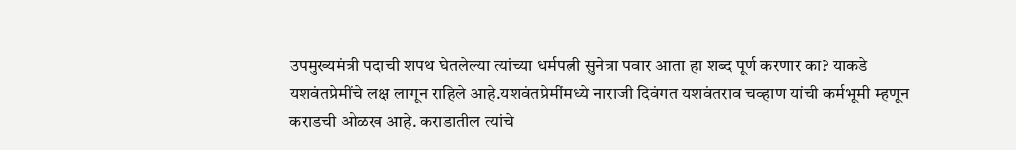उपमुख्यमंत्री पदाची शपथ घेतलेल्या त्यांच्या धर्मपत्नी सुनेत्रा पवार आता हा शब्द पूर्ण करणार का? याकडे यशवंतप्रेमींचे लक्ष लागून राहिले आहे.यशवंतप्रेमींमध्ये नाराजी दिवंगत यशवंतराव चव्हाण यांची कर्मभूमी म्हणून कराडची ओळख आहे. कराडातील त्यांचे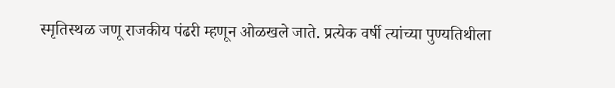स्मृतिस्थळ जणू राजकीय पंढरी म्हणून ओळखले जाते. प्रत्येक वर्षी त्यांच्या पुण्यतिथीला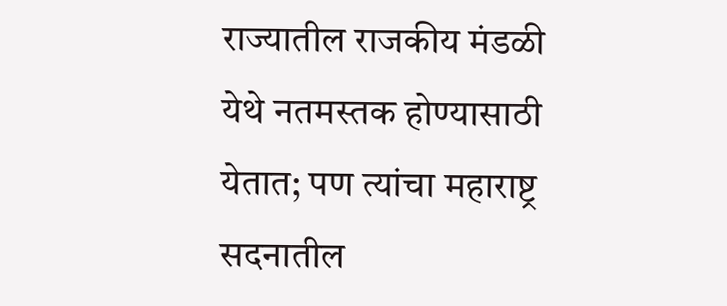राज्यातील राजकीय मंडळी येथे नतमस्तक होण्यासाठी येतात; पण त्यांचा महाराष्ट्र सदनातील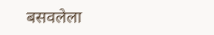बसवलेला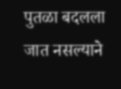पुतळा बदलला जात नसल्याने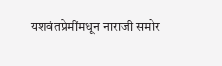यशवंतप्रेमींमधून नाराजी समोर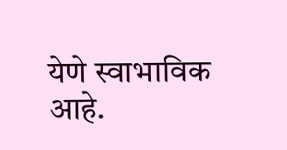येणे स्वाभाविक आहे.